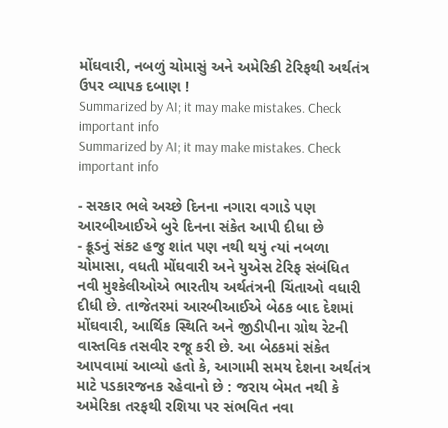મોંઘવારી, નબળું ચોમાસું અને અમેરિકી ટેરિફથી અર્થતંત્ર ઉપર વ્યાપક દબાણ !
Summarized by AI; it may make mistakes. Check important info
Summarized by AI; it may make mistakes. Check important info

- સરકાર ભલે અચ્છે દિનના નગારા વગાડે પણ આરબીઆઈએ બુરે દિનના સંકેત આપી દીધા છે
- ક્રૂડનું સંકટ હજુ શાંત પણ નથી થયું ત્યાં નબળા ચોમાસા, વધતી મોંઘવારી અને યુએસ ટેરિફ સંબંધિત નવી મુશ્કેલીઓએ ભારતીય અર્થતંત્રની ચિંતાઓ વધારી દીધી છે. તાજેતરમાં આરબીઆઈએ બેઠક બાદ દેશમાં મોંઘવારી, આર્થિક સ્થિતિ અને જીડીપીના ગ્રોથ રેટની વાસ્તવિક તસવીર રજૂ કરી છે. આ બેઠકમાં સંકેત આપવામાં આવ્યો હતો કે, આગામી સમય દેશના અર્થતંત્ર માટે પડકારજનક રહેવાનો છે : જરાય બેમત નથી કે અમેરિકા તરફથી રશિયા પર સંભવિત નવા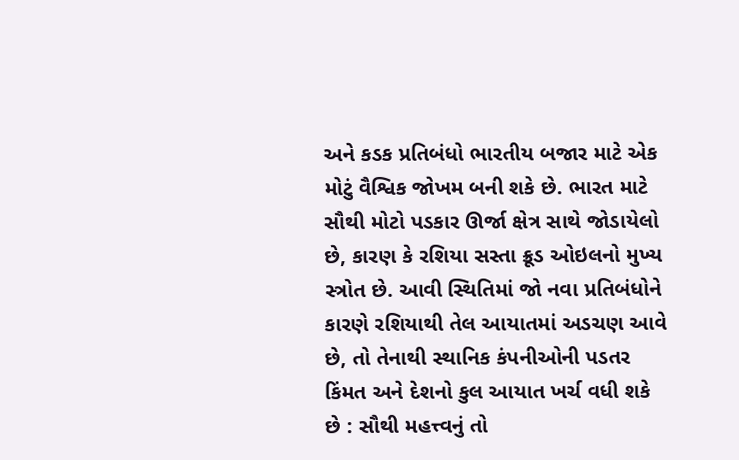અને કડક પ્રતિબંધો ભારતીય બજાર માટે એક મોટું વૈશ્વિક જોખમ બની શકે છે. ભારત માટે સૌથી મોટો પડકાર ઊર્જા ક્ષેત્ર સાથે જોડાયેલો છે, કારણ કે રશિયા સસ્તા ક્રૂડ ઓઇલનો મુખ્ય સ્ત્રોત છે. આવી સ્થિતિમાં જો નવા પ્રતિબંધોને કારણે રશિયાથી તેલ આયાતમાં અડચણ આવે છે, તો તેનાથી સ્થાનિક કંપનીઓની પડતર કિંમત અને દેશનો કુલ આયાત ખર્ચ વધી શકે છે : સૌથી મહત્ત્વનું તો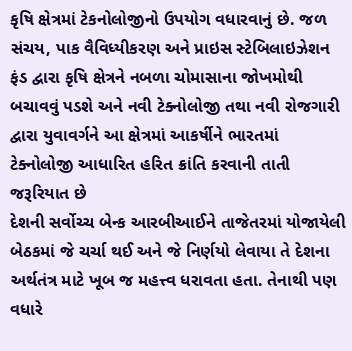કૃષિ ક્ષેત્રમાં ટેકનોલોજીનો ઉપયોગ વધારવાનું છે. જળ સંચય, પાક વૈવિધ્યીકરણ અને પ્રાઇસ સ્ટેબિલાઇઝેશન ફંડ દ્વારા કૃષિ ક્ષેત્રને નબળા ચોમાસાના જોખમોથી બચાવવું પડશે અને નવી ટેક્નોલોજી તથા નવી રોજગારી દ્વારા યુવાવર્ગને આ ક્ષેત્રમાં આકર્ષીને ભારતમાં ટેક્નોલોજી આધારિત હરિત ક્રાંતિ કરવાની તાતી જરૂરિયાત છે
દેશની સર્વોચ્ચ બેન્ક આરબીઆઈને તાજેતરમાં યોજાયેલી બેઠકમાં જે ચર્ચા થઈ અને જે નિર્ણયો લેવાયા તે દેશના અર્થતંત્ર માટે ખૂબ જ મહત્ત્વ ધરાવતા હતા. તેનાથી પણ વધારે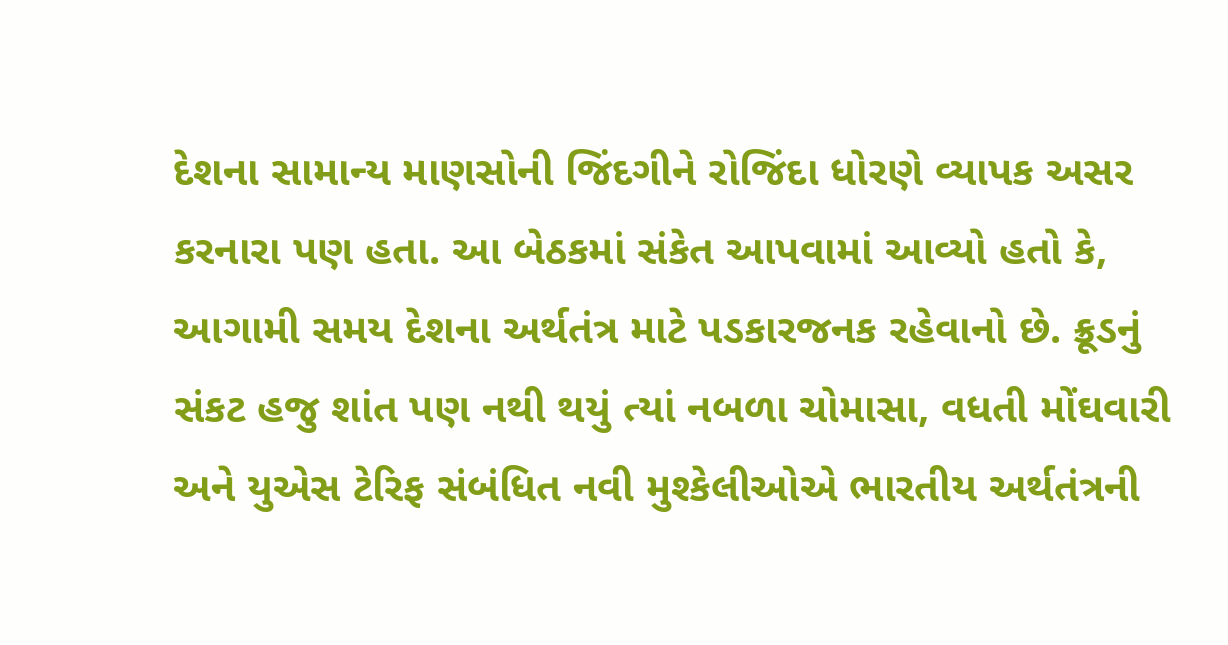દેશના સામાન્ય માણસોની જિંદગીને રોજિંદા ધોરણે વ્યાપક અસર કરનારા પણ હતા. આ બેઠકમાં સંકેત આપવામાં આવ્યો હતો કે, આગામી સમય દેશના અર્થતંત્ર માટે પડકારજનક રહેવાનો છે. ક્રૂડનું સંકટ હજુ શાંત પણ નથી થયું ત્યાં નબળા ચોમાસા, વધતી મોંઘવારી અને યુએસ ટેરિફ સંબંધિત નવી મુશ્કેલીઓએ ભારતીય અર્થતંત્રની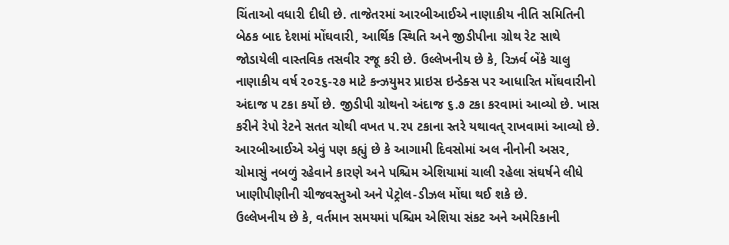ચિંતાઓ વધારી દીધી છે. તાજેતરમાં આરબીઆઈએ નાણાકીય નીતિ સમિતિની બેઠક બાદ દેશમાં મોંઘવારી, આર્થિક સ્થિતિ અને જીડીપીના ગ્રોથ રેટ સાથે જોડાયેલી વાસ્તવિક તસવીર રજૂ કરી છે. ઉલ્લેખનીય છે કે, રિઝર્વ બેંકે ચાલુ નાણાકીય વર્ષ ૨૦૨૬-૨૭ માટે કન્ઝયુમર પ્રાઇસ ઇન્ડેક્સ પર આધારિત મોંઘવારીનો અંદાજ ૫ ટકા કર્યો છે. જીડીપી ગ્રોથનો અંદાજ ૬.૭ ટકા કરવામાં આવ્યો છે. ખાસ કરીને રેપો રેટને સતત ચોથી વખત ૫.૨૫ ટકાના સ્તરે યથાવત્ રાખવામાં આવ્યો છે. આરબીઆઈએ એવું પણ કહ્યું છે કે આગામી દિવસોમાં અલ નીનોની અસર, ચોમાસું નબળું રહેવાને કારણે અને પશ્ચિમ એશિયામાં ચાલી રહેલા સંઘર્ષને લીધે ખાણીપીણીની ચીજવસ્તુઓ અને પેટ્રોલ-ડીઝલ મોંઘા થઈ શકે છે.
ઉલ્લેખનીય છે કે, વર્તમાન સમયમાં પશ્ચિમ એશિયા સંકટ અને અમેરિકાની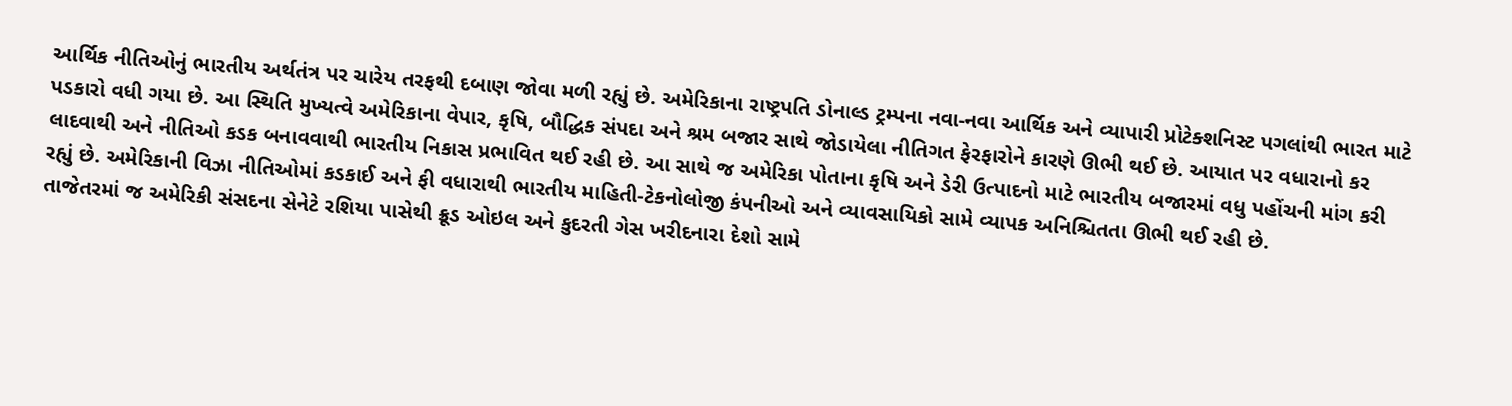આર્થિક નીતિઓનું ભારતીય અર્થતંત્ર પર ચારેય તરફથી દબાણ જોવા મળી રહ્યું છે. અમેરિકાના રાષ્ટ્રપતિ ડોનાલ્ડ ટ્રમ્પના નવા-નવા આર્થિક અને વ્યાપારી પ્રોટેક્શનિસ્ટ પગલાંથી ભારત માટે પડકારો વધી ગયા છે. આ સ્થિતિ મુખ્યત્વે અમેરિકાના વેપાર, કૃષિ, બૌદ્ધિક સંપદા અને શ્રમ બજાર સાથે જોડાયેલા નીતિગત ફેરફારોને કારણે ઊભી થઈ છે. આયાત પર વધારાનો કર લાદવાથી અને નીતિઓ કડક બનાવવાથી ભારતીય નિકાસ પ્રભાવિત થઈ રહી છે. આ સાથે જ અમેરિકા પોતાના કૃષિ અને ડેરી ઉત્પાદનો માટે ભારતીય બજારમાં વધુ પહોંચની માંગ કરી રહ્યું છે. અમેરિકાની વિઝા નીતિઓમાં કડકાઈ અને ફી વધારાથી ભારતીય માહિતી-ટેકનોલોજી કંપનીઓ અને વ્યાવસાયિકો સામે વ્યાપક અનિશ્ચિતતા ઊભી થઈ રહી છે.
તાજેતરમાં જ અમેરિકી સંસદના સેનેટે રશિયા પાસેથી ક્રૂડ ઓઇલ અને કુદરતી ગેસ ખરીદનારા દેશો સામે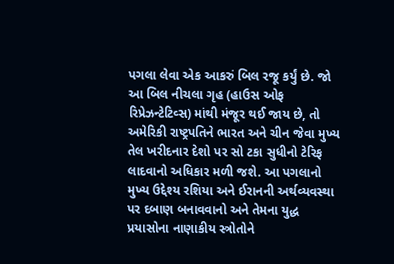પગલા લેવા એક આકરું બિલ રજૂ કર્યું છે. જો આ બિલ નીચલા ગૃહ (હાઉસ ઓફ રિપ્રેઝન્ટેટિવ્સ) માંથી મંજૂર થઈ જાય છે, તો અમેરિકી રાષ્ટ્રપતિને ભારત અને ચીન જેવા મુખ્ય તેલ ખરીદનાર દેશો પર સો ટકા સુધીનો ટેરિફ લાદવાનો અધિકાર મળી જશે. આ પગલાનો મુખ્ય ઉદ્દેશ્ય રશિયા અને ઈરાનની અર્થવ્યવસ્થા પર દબાણ બનાવવાનો અને તેમના યુદ્ધ પ્રયાસોના નાણાકીય સ્ત્રોતોને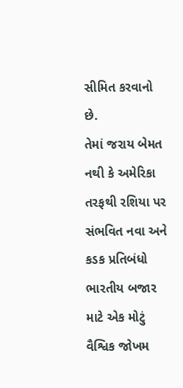સીમિત કરવાનો છે.
તેમાં જરાય બેમત નથી કે અમેરિકા તરફથી રશિયા પર સંભવિત નવા અને કડક પ્રતિબંધો ભારતીય બજાર માટે એક મોટું વૈશ્વિક જોખમ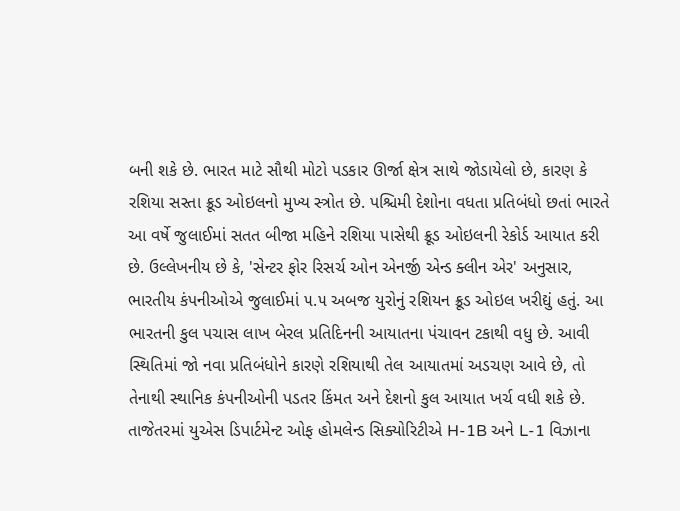બની શકે છે. ભારત માટે સૌથી મોટો પડકાર ઊર્જા ક્ષેત્ર સાથે જોડાયેલો છે, કારણ કે રશિયા સસ્તા ક્રૂડ ઓઇલનો મુખ્ય સ્ત્રોત છે. પશ્ચિમી દેશોના વધતા પ્રતિબંધો છતાં ભારતે આ વર્ષે જુલાઈમાં સતત બીજા મહિને રશિયા પાસેથી ક્રૂડ ઓઇલની રેકોર્ડ આયાત કરી છે. ઉલ્લેખનીય છે કે, 'સેન્ટર ફોર રિસર્ચ ઓન એનર્જી એન્ડ ક્લીન એર' અનુસાર, ભારતીય કંપનીઓએ જુલાઈમાં ૫.૫ અબજ યુરોનું રશિયન ક્રૂડ ઓઇલ ખરીદ્યું હતું. આ ભારતની કુલ પચાસ લાખ બેરલ પ્રતિદિનની આયાતના પંચાવન ટકાથી વધુ છે. આવી સ્થિતિમાં જો નવા પ્રતિબંધોને કારણે રશિયાથી તેલ આયાતમાં અડચણ આવે છે, તો તેનાથી સ્થાનિક કંપનીઓની પડતર કિંમત અને દેશનો કુલ આયાત ખર્ચ વધી શકે છે.
તાજેતરમાં યુએસ ડિપાર્ટમેન્ટ ઓફ હોમલેન્ડ સિક્યોરિટીએ H-1B અને L-1 વિઝાના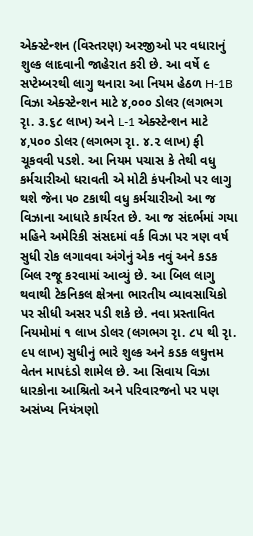એક્સ્ટેન્શન (વિસ્તરણ) અરજીઓ પર વધારાનું શુલ્ક લાદવાની જાહેરાત કરી છે. આ વર્ષે ૯ સપ્ટેમ્બરથી લાગુ થનારા આ નિયમ હેઠળ H-1B વિઝા એક્સ્ટેન્શન માટે ૪,૦૦૦ ડોલર (લગભગ રૃા. ૩.૬૮ લાખ) અને L-1 એક્સ્ટેન્શન માટે ૪,૫૦૦ ડોલર (લગભગ રૃા. ૪.૨ લાખ) ફી ચૂકવવી પડશે. આ નિયમ પચાસ કે તેથી વધુ કર્મચારીઓ ધરાવતી એ મોટી કંપનીઓ પર લાગુ થશે જેના ૫૦ ટકાથી વધુ કર્મચારીઓ આ જ વિઝાના આધારે કાર્યરત છે. આ જ સંદર્ભમાં ગયા મહિને અમેરિકી સંસદમાં વર્ક વિઝા પર ત્રણ વર્ષ સુધી રોક લગાવવા અંગેનું એક નવું અને કડક બિલ રજૂ કરવામાં આવ્યું છે. આ બિલ લાગુ થવાથી ટેકનિકલ ક્ષેત્રના ભારતીય વ્યાવસાયિકો પર સીધી અસર પડી શકે છે. નવા પ્રસ્તાવિત નિયમોમાં ૧ લાખ ડોલર (લગભગ રૃા. ૮૫ થી રૃા. ૯૫ લાખ) સુધીનું ભારે શુલ્ક અને કડક લઘુત્તમ વેતન માપદંડો શામેલ છે. આ સિવાય વિઝા ધારકોના આશ્રિતો અને પરિવારજનો પર પણ અસંખ્ય નિયંત્રણો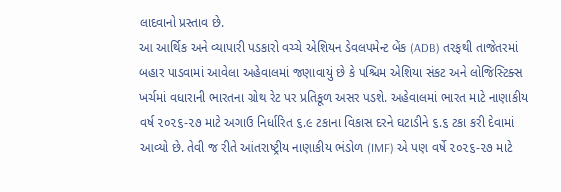લાદવાનો પ્રસ્તાવ છે.
આ આર્થિક અને વ્યાપારી પડકારો વચ્ચે એશિયન ડેવલપમેન્ટ બેંક (ADB) તરફથી તાજેતરમાં બહાર પાડવામાં આવેલા અહેવાલમાં જણાવાયું છે કે પશ્ચિમ એશિયા સંકટ અને લોજિસ્ટિક્સ ખર્ચમાં વધારાની ભારતના ગ્રોથ રેટ પર પ્રતિકૂળ અસર પડશે. અહેવાલમાં ભારત માટે નાણાકીય વર્ષ ૨૦૨૬-૨૭ માટે અગાઉ નિર્ધારિત ૬.૯ ટકાના વિકાસ દરને ઘટાડીને ૬.૬ ટકા કરી દેવામાં આવ્યો છે. તેવી જ રીતે આંતરાષ્ટ્રીય નાણાકીય ભંડોળ (IMF) એ પણ વર્ષે ૨૦૨૬-૨૭ માટે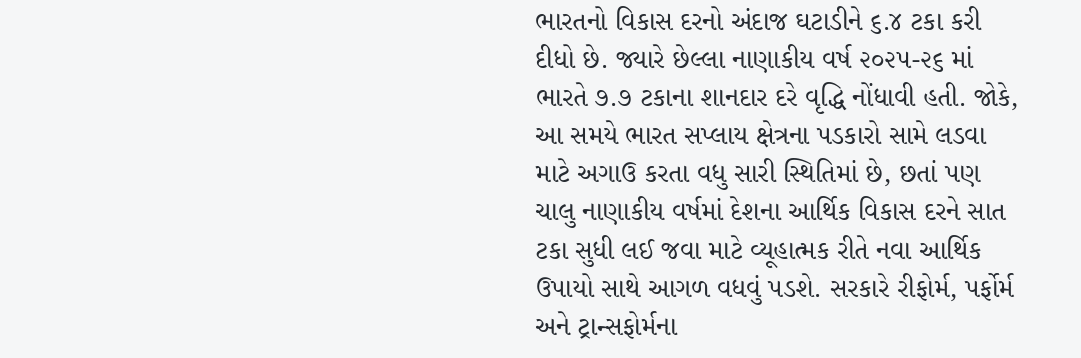ભારતનો વિકાસ દરનો અંદાજ ઘટાડીને ૬.૪ ટકા કરી દીધો છે. જ્યારે છેલ્લા નાણાકીય વર્ષ ૨૦૨૫-૨૬ માં ભારતે ૭.૭ ટકાના શાનદાર દરે વૃદ્ધિ નોંધાવી હતી. જોકે, આ સમયે ભારત સપ્લાય ક્ષેત્રના પડકારો સામે લડવા માટે અગાઉ કરતા વધુ સારી સ્થિતિમાં છે, છતાં પણ ચાલુ નાણાકીય વર્ષમાં દેશના આર્થિક વિકાસ દરને સાત ટકા સુધી લઈ જવા માટે વ્યૂહાત્મક રીતે નવા આર્થિક ઉપાયો સાથે આગળ વધવું પડશે. સરકારે રીફોર્મ, પર્ફોર્મ અને ટ્રાન્સફોર્મના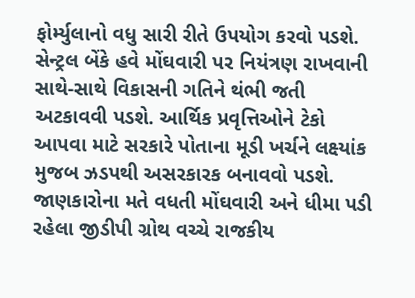ફોર્મ્યુલાનો વધુ સારી રીતે ઉપયોગ કરવો પડશે. સેન્ટ્રલ બેંકે હવે મોંઘવારી પર નિયંત્રણ રાખવાની સાથે-સાથે વિકાસની ગતિને થંભી જતી અટકાવવી પડશે. આર્થિક પ્રવૃત્તિઓને ટેકો આપવા માટે સરકારે પોતાના મૂડી ખર્ચને લક્ષ્યાંક મુજબ ઝડપથી અસરકારક બનાવવો પડશે. જાણકારોના મતે વધતી મોંઘવારી અને ધીમા પડી રહેલા જીડીપી ગ્રોથ વચ્ચે રાજકીય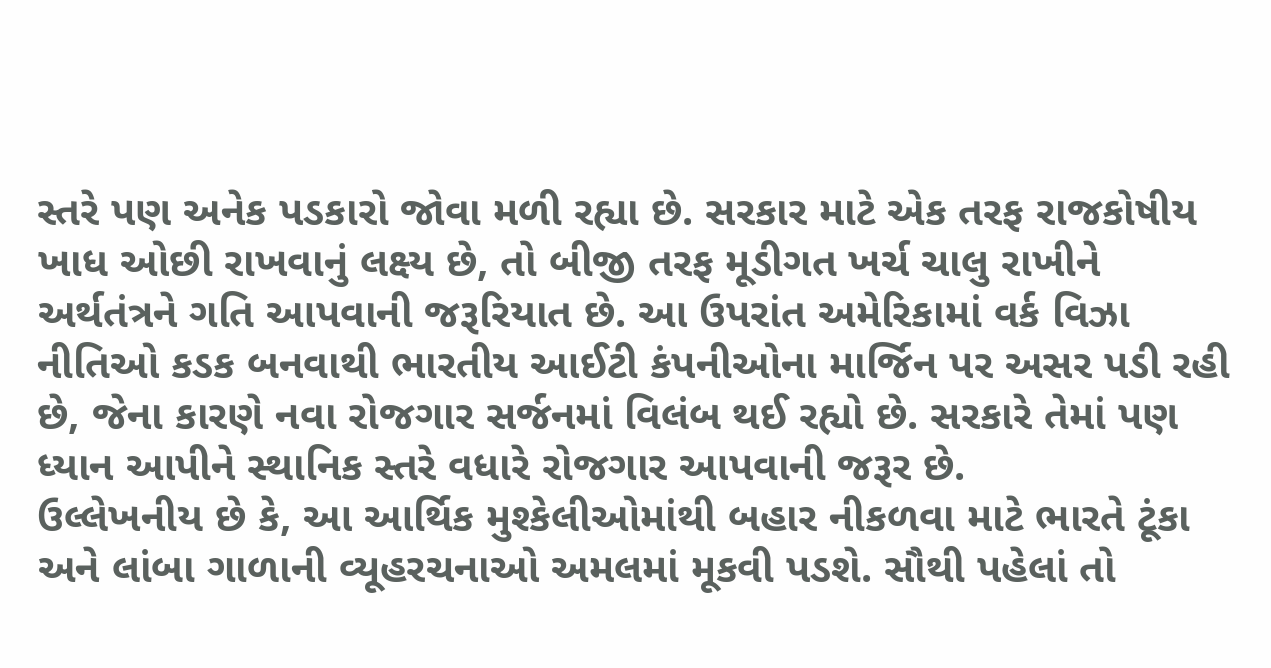સ્તરે પણ અનેક પડકારો જોવા મળી રહ્યા છે. સરકાર માટે એક તરફ રાજકોષીય ખાધ ઓછી રાખવાનું લક્ષ્ય છે, તો બીજી તરફ મૂડીગત ખર્ચ ચાલુ રાખીને અર્થતંત્રને ગતિ આપવાની જરૂરિયાત છે. આ ઉપરાંત અમેરિકામાં વર્ક વિઝા નીતિઓ કડક બનવાથી ભારતીય આઈટી કંપનીઓના માર્જિન પર અસર પડી રહી છે, જેના કારણે નવા રોજગાર સર્જનમાં વિલંબ થઈ રહ્યો છે. સરકારે તેમાં પણ ધ્યાન આપીને સ્થાનિક સ્તરે વધારે રોજગાર આપવાની જરૂર છે.
ઉલ્લેખનીય છે કે, આ આર્થિક મુશ્કેલીઓમાંથી બહાર નીકળવા માટે ભારતે ટૂંકા અને લાંબા ગાળાની વ્યૂહરચનાઓ અમલમાં મૂકવી પડશે. સૌથી પહેલાં તો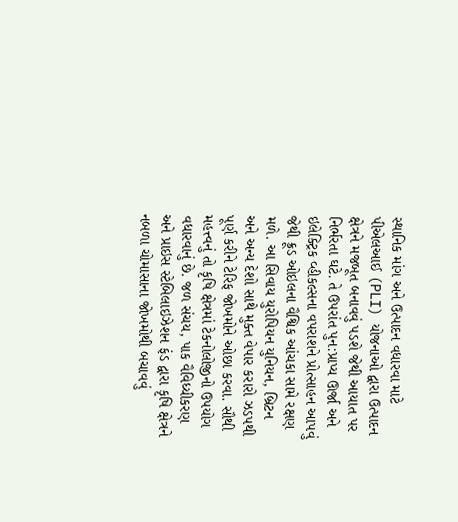સ્થાનિક માંગ અને ઉત્પાદન વધારવા માટે પીએલઆઈ (PLI) યોજનાઓ દ્વારા ઉત્પાદન ક્ષેત્રને મજબૂત બનાવવું પડશે જેથી આયાત પર નિર્ભરતા ઘટે. તે ઉપરાંત પુન:પ્રાપ્ય ઊર્જા અને ઇલેક્ટ્રિક વ્હીકલ્સના વપરાશને પ્રોત્સાહન આપવું જેથી ક્રૂડ ઓઇલના વૈશ્વિક આંચકા સામે રક્ષણ મળે. આ સિવાય યુરોપિયન યુનિયન, બ્રિટન અને અન્ય દેશો સાથે મુક્ત વેપાર કરારો ઝડપથી પૂર્ણ કરીને ટેરિફ જોખમોને ઓછા કરવા. સૌથી મહત્ત્વનું તો કૃષિ ક્ષેત્રમાં ટેકનોલોજીનો ઉપયોગ વધારવાનું છે. જળ સંચય, પાક વૈવિધ્યીકરણ અને પ્રાઇસ સ્ટેબિલાઇઝેશન ફંડ દ્વારા કૃષિ ક્ષેત્રને નબળા ચોમાસાના જોખમોથી બચાવવું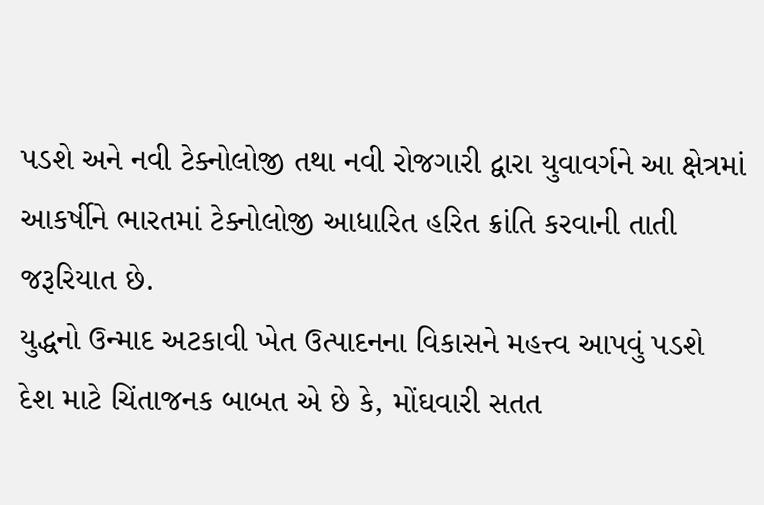પડશે અને નવી ટેક્નોલોજી તથા નવી રોજગારી દ્વારા યુવાવર્ગને આ ક્ષેત્રમાં આકર્ષીને ભારતમાં ટેક્નોલોજી આધારિત હરિત ક્રાંતિ કરવાની તાતી જરૂરિયાત છે.
યુદ્ધનો ઉન્માદ અટકાવી ખેત ઉત્પાદનના વિકાસને મહત્ત્વ આપવું પડશે
દેશ માટે ચિંતાજનક બાબત એ છે કે, મોંઘવારી સતત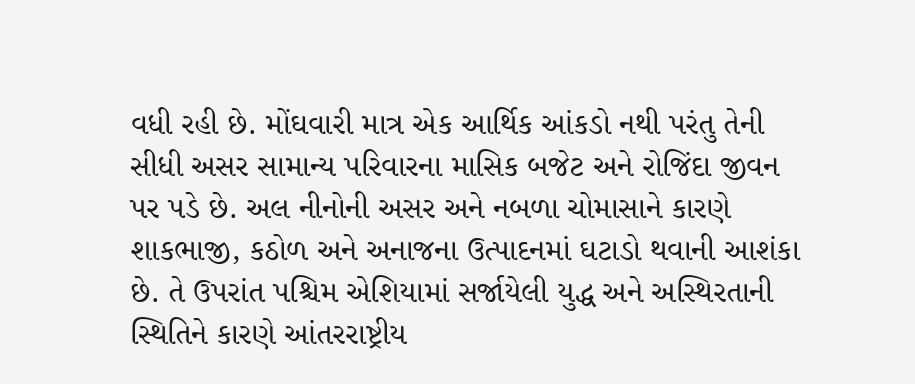વધી રહી છે. મોંઘવારી માત્ર એક આર્થિક આંકડો નથી પરંતુ તેની સીધી અસર સામાન્ય પરિવારના માસિક બજેટ અને રોજિંદા જીવન પર પડે છે. અલ નીનોની અસર અને નબળા ચોમાસાને કારણે શાકભાજી, કઠોળ અને અનાજના ઉત્પાદનમાં ઘટાડો થવાની આશંકા છે. તે ઉપરાંત પશ્ચિમ એશિયામાં સર્જાયેલી યુદ્ધ અને અસ્થિરતાની સ્થિતિને કારણે આંતરરાષ્ટ્રીય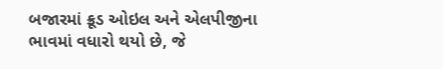બજારમાં ક્રૂડ ઓઇલ અને એલપીજીના ભાવમાં વધારો થયો છે, જે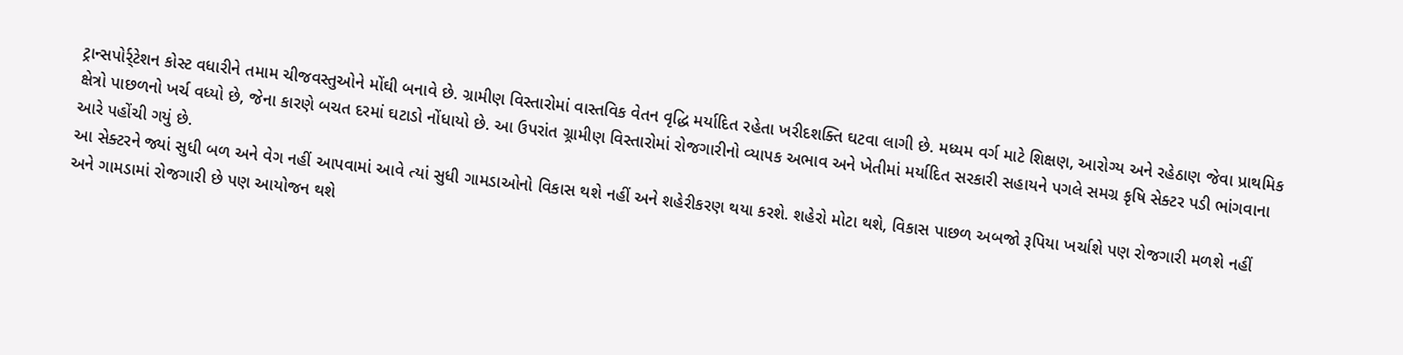ટ્રાન્સપોર્ર્ટેશન કોસ્ટ વધારીને તમામ ચીજવસ્તુઓને મોંઘી બનાવે છે. ગ્રામીણ વિસ્તારોમાં વાસ્તવિક વેતન વૃદ્ધિ મર્યાદિત રહેતા ખરીદશક્તિ ઘટવા લાગી છે. મધ્યમ વર્ગ માટે શિક્ષણ, આરોગ્ય અને રહેઠાણ જેવા પ્રાથમિક ક્ષેત્રો પાછળનો ખર્ચ વધ્યો છે, જેના કારણે બચત દરમાં ઘટાડો નોંધાયો છે. આ ઉપરાંત ગ્ર્રામીણ વિસ્તારોમાં રોજગારીનો વ્યાપક અભાવ અને ખેતીમાં મર્યાદિત સરકારી સહાયને પગલે સમગ્ર કૃષિ સેક્ટર પડી ભાંગવાના આરે પહોંચી ગયું છે.
આ સેક્ટરને જ્યાં સુધી બળ અને વેગ નહીં આપવામાં આવે ત્યાં સુધી ગામડાઓનો વિકાસ થશે નહીં અને શહેરીકરણ થયા કરશે. શહેરો મોટા થશે, વિકાસ પાછળ અબજો રૂપિયા ખર્ચાશે પણ રોજગારી મળશે નહીં અને ગામડામાં રોજગારી છે પણ આયોજન થશે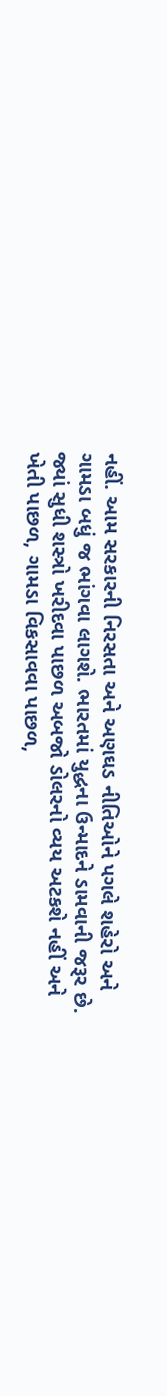નહીં. આમ સરકારની નિરસતા અને અણઘડ નીતિઓને પગલે શહેરો અને ગામડા બધું જ ભાંગવા લાગશે. ભારતમાં યુદ્ધના ઉન્માદને ડામવાની જરૂર છે. જ્યાં સુધી શસ્ત્રો ખરીદવા પાછળ અબજો ડોલરનો વ્યય અટકશે નહીં અને ખેતી પાછળ, ગામડા વિકસાવવા પાછળ,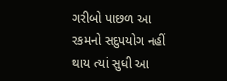ગરીબો પાછળ આ રકમનો સદુપયોગ નહીં થાય ત્યાં સુધી આ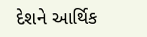દેશને આર્થિક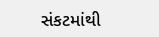સંકટમાંથી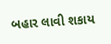બહાર લાવી શકાય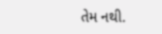તેમ નથી.